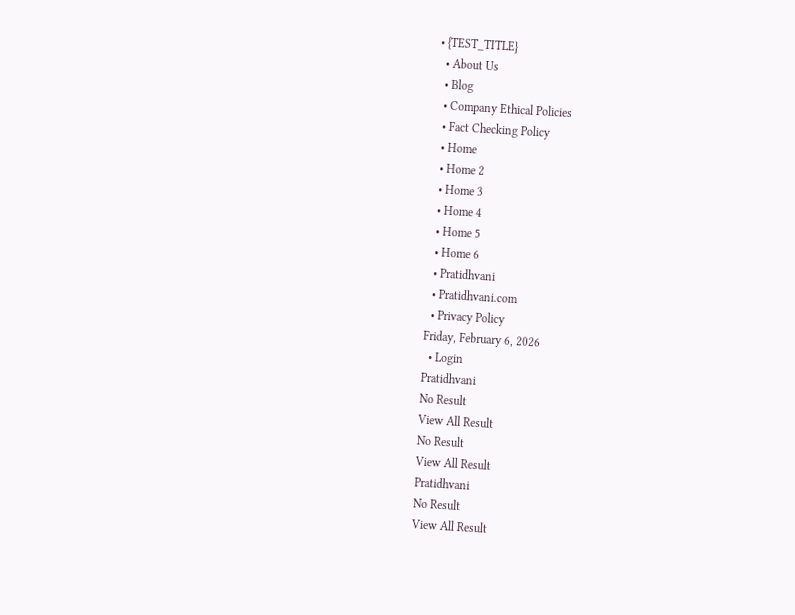• {TEST_TITLE}
  • About Us
  • Blog
  • Company Ethical Policies
  • Fact Checking Policy
  • Home
  • Home 2
  • Home 3
  • Home 4
  • Home 5
  • Home 6
  • Pratidhvani
  • Pratidhvani.com
  • Privacy Policy
Friday, February 6, 2026
  • Login
Pratidhvani
No Result
View All Result
No Result
View All Result
Pratidhvani
No Result
View All Result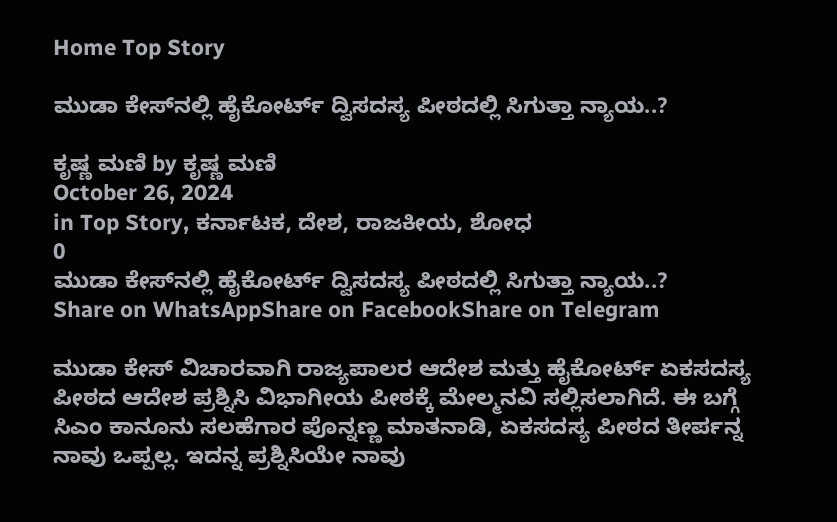Home Top Story

ಮುಡಾ ಕೇಸ್‌ನಲ್ಲಿ ಹೈಕೋರ್ಟ್‌ ದ್ವಿಸದಸ್ಯ ಪೀಠದಲ್ಲಿ ಸಿಗುತ್ತಾ ನ್ಯಾಯ..?

ಕೃಷ್ಣ ಮಣಿ by ಕೃಷ್ಣ ಮಣಿ
October 26, 2024
in Top Story, ಕರ್ನಾಟಕ, ದೇಶ, ರಾಜಕೀಯ, ಶೋಧ
0
ಮುಡಾ ಕೇಸ್‌ನಲ್ಲಿ ಹೈಕೋರ್ಟ್‌ ದ್ವಿಸದಸ್ಯ ಪೀಠದಲ್ಲಿ ಸಿಗುತ್ತಾ ನ್ಯಾಯ..?
Share on WhatsAppShare on FacebookShare on Telegram

ಮುಡಾ ಕೇಸ್ ವಿಚಾರವಾಗಿ ರಾಜ್ಯಪಾಲರ ಆದೇಶ ಮತ್ತು ಹೈಕೋರ್ಟ್ ಏಕಸದಸ್ಯ ಪೀಠದ ಆದೇಶ ಪ್ರಶ್ನಿಸಿ ವಿಭಾಗೀಯ ಪೀಠಕ್ಕೆ ಮೇಲ್ಮನವಿ ಸಲ್ಲಿಸಲಾಗಿದೆ. ಈ ಬಗ್ಗೆ ಸಿಎಂ ಕಾನೂನು ಸಲಹೆಗಾರ ಪೊನ್ನಣ್ಣ ಮಾತನಾಡಿ, ಏಕಸದಸ್ಯ ಪೀಠದ ತೀರ್ಪನ್ನ ನಾವು ಒಪ್ಪಲ್ಲ. ಇದನ್ನ ಪ್ರಶ್ನಿಸಿಯೇ ನಾವು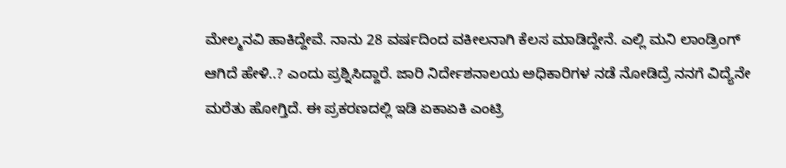ಮೇಲ್ಮನವಿ ಹಾಕಿದ್ದೇವೆ. ನಾನು 28 ವರ್ಷದಿಂದ ವಕೀಲನಾಗಿ ಕೆಲಸ ಮಾಡಿದ್ದೇನೆ. ಎಲ್ಲಿ ಮನಿ ಲಾಂಡ್ರಿಂಗ್ ಆಗಿದೆ ಹೇಳಿ..? ಎಂದು ಪ್ರಶ್ನಿಸಿದ್ದಾರೆ. ಜಾರಿ ನಿರ್ದೇಶನಾಲಯ ಅಧಿಕಾರಿಗಳ ನಡೆ ನೋಡಿದ್ರೆ ನನಗೆ ವಿದ್ಯೆನೇ ಮರೆತು ಹೋಗ್ತಿದೆ. ಈ ಪ್ರಕರಣದಲ್ಲಿ ಇಡಿ ಏಕಾಏಕಿ ಎಂಟ್ರಿ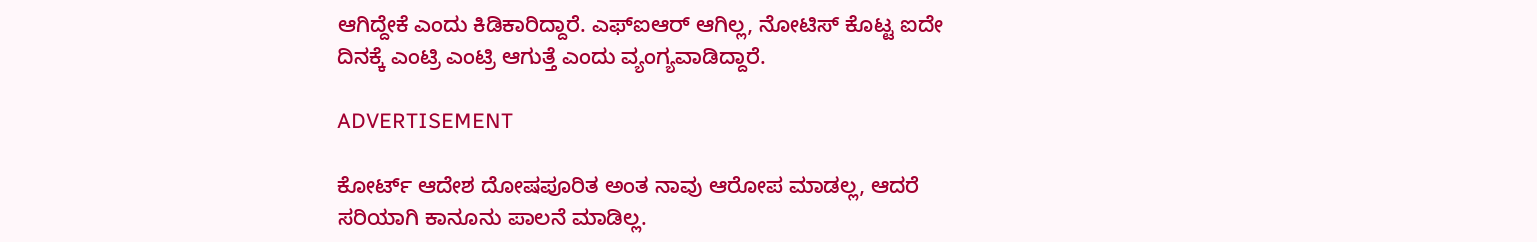ಆಗಿದ್ದೇಕೆ ಎಂದು ಕಿಡಿಕಾರಿದ್ದಾರೆ. ಎಫ್‌ಐಆರ್ ಆಗಿಲ್ಲ, ನೋಟಿಸ್ ಕೊಟ್ಟ ಐದೇ ದಿನಕ್ಕೆ ಎಂಟ್ರಿ ಎಂಟ್ರಿ ಆಗುತ್ತೆ ಎಂದು ವ್ಯಂಗ್ಯವಾಡಿದ್ದಾರೆ.

ADVERTISEMENT

ಕೋರ್ಟ್‌ ಆದೇಶ ದೋಷಪೂರಿತ ಅಂತ ನಾವು ಆರೋಪ ಮಾಡಲ್ಲ, ಆದರೆ ಸರಿಯಾಗಿ ಕಾನೂನು ಪಾಲನೆ ಮಾಡಿಲ್ಲ.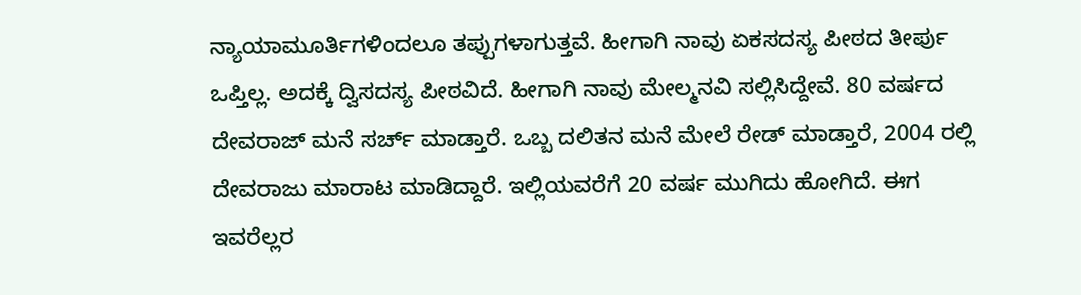ನ್ಯಾಯಾಮೂರ್ತಿಗಳಿಂದಲೂ‌ ತಪ್ಪುಗಳಾಗುತ್ತವೆ. ಹೀಗಾಗಿ ನಾವು ಏಕಸದಸ್ಯ ಪೀಠದ ತೀರ್ಪು ಒಪ್ತಿಲ್ಲ. ಅದಕ್ಕೆ ದ್ವಿಸದಸ್ಯ ಪೀಠವಿದೆ. ಹೀಗಾಗಿ ನಾವು ‌ಮೇಲ್ಮನವಿ ಸಲ್ಲಿಸಿದ್ದೇವೆ. 80 ವರ್ಷದ ದೇವರಾಜ್ ಮನೆ ಸರ್ಚ್ ಮಾಡ್ತಾರೆ. ಒಬ್ಬ ದಲಿತನ ಮನೆ ಮೇಲೆ ರೇಡ್ ಮಾಡ್ತಾರೆ, 2004 ರಲ್ಲಿ ದೇವರಾಜು ‌ಮಾರಾಟ ಮಾಡಿದ್ದಾರೆ. ಇಲ್ಲಿಯವರೆಗೆ 20 ವರ್ಷ ಮುಗಿದು ಹೋಗಿದೆ. ಈಗ ಇವರೆಲ್ಲರ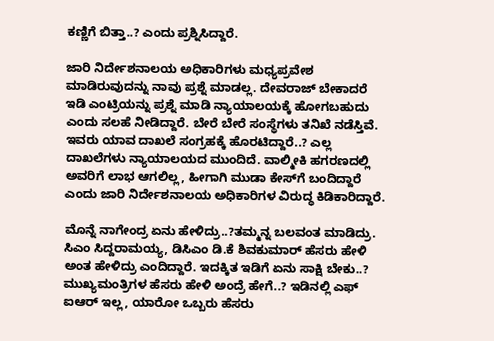ಕಣ್ಣಿಗೆ ಬಿತ್ತಾ..? ಎಂದು ಪ್ರಶ್ನಿಸಿದ್ದಾರೆ.

ಜಾರಿ ನಿರ್ದೇಶನಾಲಯ ಅಧಿಕಾರಿಗಳು ಮಧ್ಯಪ್ರವೇಶ ಮಾಡಿರುವುದನ್ನು ನಾವು ಪ್ರಶ್ನೆ ಮಾಡಲ್ಲ. ದೇವರಾಜ್ ಬೇಕಾದರೆ ಇಡಿ ಎಂಟ್ರಿಯನ್ನು ಪ್ರಶ್ನೆ ಮಾಡಿ ನ್ಯಾಯಾಲಯಕ್ಕೆ ಹೋಗಬಹುದು ಎಂದು ಸಲಹೆ ನೀಡಿದ್ದಾರೆ. ಬೇರೆ ಬೇರೆ ಸಂಸ್ಥೆಗಳು ತನಿಖೆ ನಡೆಸ್ತಿವೆ. ಇವರು ಯಾವ ದಾಖಲೆ ಸಂಗ್ರಹಕ್ಕೆ ಹೊರಟಿದ್ದಾರೆ..? ಎಲ್ಲ ದಾಖಲೆಗಳು ನ್ಯಾಯಾಲಯದ ಮುಂದಿದೆ. ವಾಲ್ಮೀಕಿ ಹಗರಣದಲ್ಲಿ ಅವರಿಗೆ ಲಾಭ ಆಗಲಿಲ್ಲ, ಹೀಗಾಗಿ ಮುಡಾ ಕೇಸ್‌ಗೆ ಬಂದಿದ್ದಾರೆ ಎಂದು ಜಾರಿ ನಿರ್ದೇಶನಾಲಯ ಅಧಿಕಾರಿಗಳ ವಿರುದ್ಧ ಕಿಡಿಕಾರಿದ್ದಾರೆ.

ಮೊನ್ನೆ ನಾಗೇಂದ್ರ ಏನು ಹೇಳಿದ್ರು..?ತಮ್ಮನ್ನ ಬಲವಂತ ಮಾಡಿದ್ರು. ಸಿಎಂ ಸಿದ್ದರಾಮಯ್ಯ, ಡಿಸಿಎಂ ಡಿ.ಕೆ ಶಿವಕುಮಾರ್‌ ಹೆಸರು ಹೇಳಿ ಅಂತ ಹೇಳಿದ್ರು ಎಂದಿದ್ದಾರೆ. ಇದಕ್ಕಿತ ಇಡಿಗೆ ಏನು ಸಾಕ್ಷಿ ಬೇಕು..? ಮುಖ್ಯಮಂತ್ರಿಗಳ ಹೆಸರು ಹೇಳಿ ಅಂದ್ರೆ ಹೇಗೆ..? ಇಡಿನಲ್ಲಿ ಎಫ್ ಐಆರ್ ಇಲ್ಲ, ಯಾರೋ ಒಬ್ಬರು ಹೆಸರು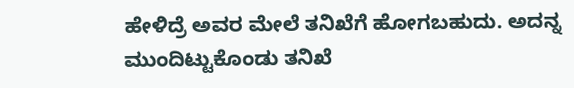ಹೇಳಿದ್ರೆ ಅವರ ಮೇಲೆ ತನಿಖೆಗೆ ಹೋಗಬಹುದು. ಅದನ್ನ ಮುಂದಿಟ್ಟುಕೊಂಡು ತನಿಖೆ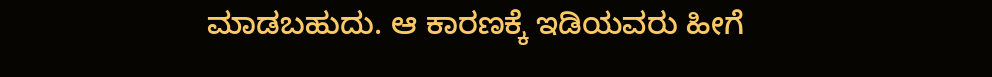ಮಾಡಬಹುದು. ಆ ಕಾರಣಕ್ಕೆ ಇಡಿಯವರು ಹೀಗೆ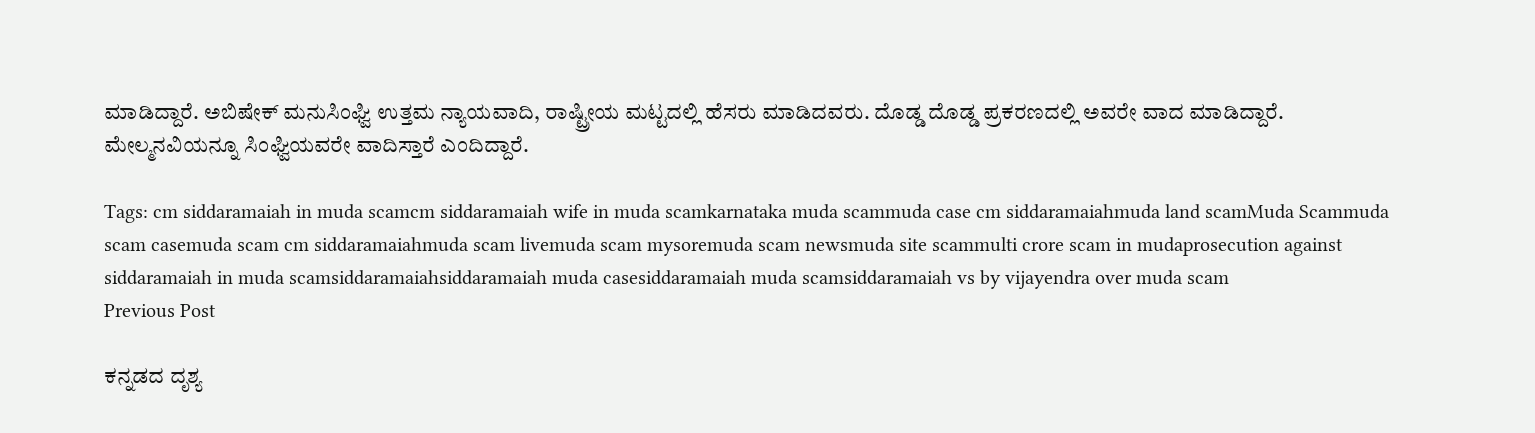ಮಾಡಿದ್ದಾರೆ. ಅಬಿಷೇಕ್ ಮನುಸಿಂಘ್ವಿ ಉತ್ತಮ ನ್ಯಾಯವಾದಿ, ರಾಷ್ಟ್ರೀಯ ‌ಮಟ್ಟದಲ್ಲಿ ಹೆಸರು ‌ಮಾಡಿದವರು. ದೊಡ್ಡ ದೊಡ್ಡ ಪ್ರಕರಣದಲ್ಲಿ ಅವರೇ ವಾದ ಮಾಡಿದ್ದಾರೆ. ಮೇಲ್ಮನವಿಯನ್ನೂ ಸಿಂಘ್ವಿಯವರೇ ವಾದಿಸ್ತಾರೆ ಎಂದಿದ್ದಾರೆ.

Tags: cm siddaramaiah in muda scamcm siddaramaiah wife in muda scamkarnataka muda scammuda case cm siddaramaiahmuda land scamMuda Scammuda scam casemuda scam cm siddaramaiahmuda scam livemuda scam mysoremuda scam newsmuda site scammulti crore scam in mudaprosecution against siddaramaiah in muda scamsiddaramaiahsiddaramaiah muda casesiddaramaiah muda scamsiddaramaiah vs by vijayendra over muda scam
Previous Post

ಕನ್ನಡದ ದೃಶ್ಯ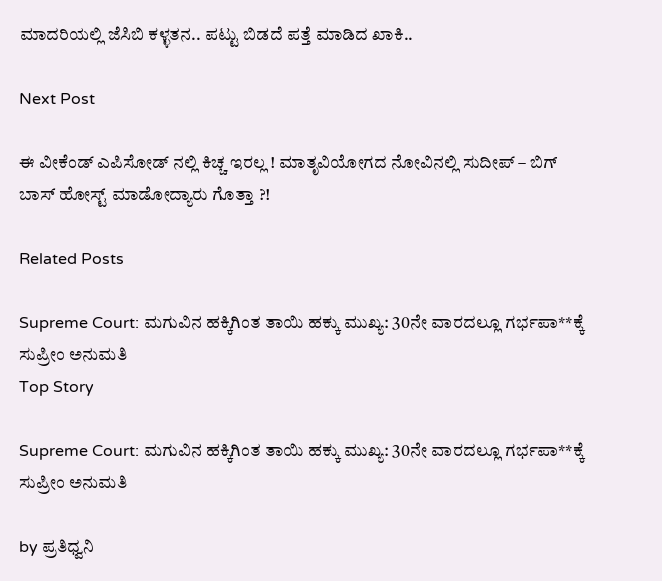ಮಾದರಿಯಲ್ಲಿ ಜೆಸಿಬಿ ಕಳ್ಳತನ.. ಪಟ್ಟು ಬಿಡದೆ ಪತ್ತೆ ಮಾಡಿದ ಖಾಕಿ..

Next Post

ಈ ವೀಕೆಂಡ್ ಎಪಿಸೋಡ್ ನಲ್ಲಿ ಕಿಚ್ಚ ಇರಲ್ಲ ! ಮಾತೃವಿಯೋಗದ ನೋವಿನಲ್ಲಿ ಸುದೀಪ್ – ಬಿಗ್ ಬಾಸ್ ಹೋಸ್ಟ್ ಮಾಡೋದ್ಯಾರು ಗೊತ್ತಾ ?!

Related Posts

Supreme Court: ಮಗುವಿನ ಹಕ್ಕಿಗಿಂತ ತಾಯಿ ಹಕ್ಕು ಮುಖ್ಯ: 30ನೇ ವಾರದಲ್ಲೂ ಗರ್ಭಪಾ**ಕ್ಕೆ ಸುಪ್ರೀಂ ಅನುಮತಿ
Top Story

Supreme Court: ಮಗುವಿನ ಹಕ್ಕಿಗಿಂತ ತಾಯಿ ಹಕ್ಕು ಮುಖ್ಯ: 30ನೇ ವಾರದಲ್ಲೂ ಗರ್ಭಪಾ**ಕ್ಕೆ ಸುಪ್ರೀಂ ಅನುಮತಿ

by ಪ್ರತಿಧ್ವನಿ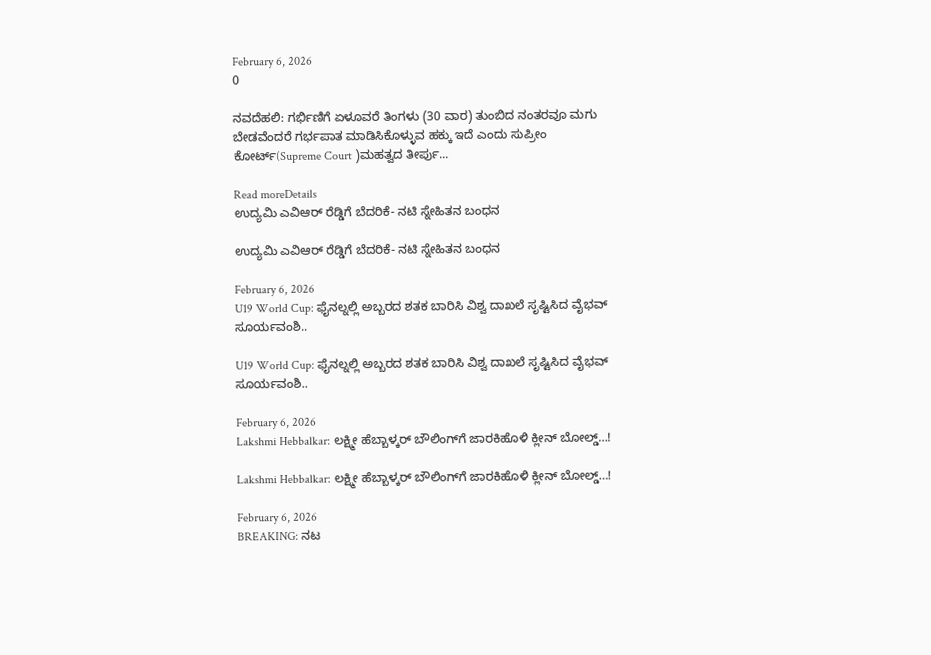February 6, 2026
0

ನವದೆಹಲಿ: ಗರ್ಭಿಣಿಗೆ ಏಳೂವರೆ ತಿಂಗಳು (30 ವಾರ) ತುಂಬಿದ ನಂತರವೂ ಮಗು ಬೇಡವೆಂದರೆ ಗರ್ಭಪಾತ ಮಾಡಿಸಿಕೊಳ್ಳುವ ಹಕ್ಕು ಇದೆ ಎಂದು ಸುಪ್ರೀಂ ಕೋರ್ಟ್(Supreme Court )ಮಹತ್ವದ ತೀರ್ಪು...

Read moreDetails
ಉದ್ಯಮಿ ಎವಿಆರ್ ರೆಡ್ಡಿಗೆ ಬೆದರಿಕೆ- ನಟಿ ಸ್ನೇಹಿತನ ಬಂಧನ

ಉದ್ಯಮಿ ಎವಿಆರ್ ರೆಡ್ಡಿಗೆ ಬೆದರಿಕೆ- ನಟಿ ಸ್ನೇಹಿತನ ಬಂಧನ

February 6, 2026
U19 World Cup: ಫೈನಲ್ನಲ್ಲಿ ಅಬ್ಬರದ ಶತಕ ಬಾರಿಸಿ ವಿಶ್ವ ದಾಖಲೆ ಸೃಷ್ಟಿಸಿದ ವೈಭವ್ ಸೂರ್ಯವಂಶಿ..

U19 World Cup: ಫೈನಲ್ನಲ್ಲಿ ಅಬ್ಬರದ ಶತಕ ಬಾರಿಸಿ ವಿಶ್ವ ದಾಖಲೆ ಸೃಷ್ಟಿಸಿದ ವೈಭವ್ ಸೂರ್ಯವಂಶಿ..

February 6, 2026
Lakshmi Hebbalkar: ಲಕ್ಷ್ಮೀ ಹೆಬ್ಬಾಳ್ಕರ್ ಬೌಲಿಂಗ್‌ಗೆ ಜಾರಕಿಹೊಳಿ ಕ್ಲೀನ್‌ ಬೋಲ್ಡ್‌…!

Lakshmi Hebbalkar: ಲಕ್ಷ್ಮೀ ಹೆಬ್ಬಾಳ್ಕರ್ ಬೌಲಿಂಗ್‌ಗೆ ಜಾರಕಿಹೊಳಿ ಕ್ಲೀನ್‌ ಬೋಲ್ಡ್‌…!

February 6, 2026
BREAKING: ನಟ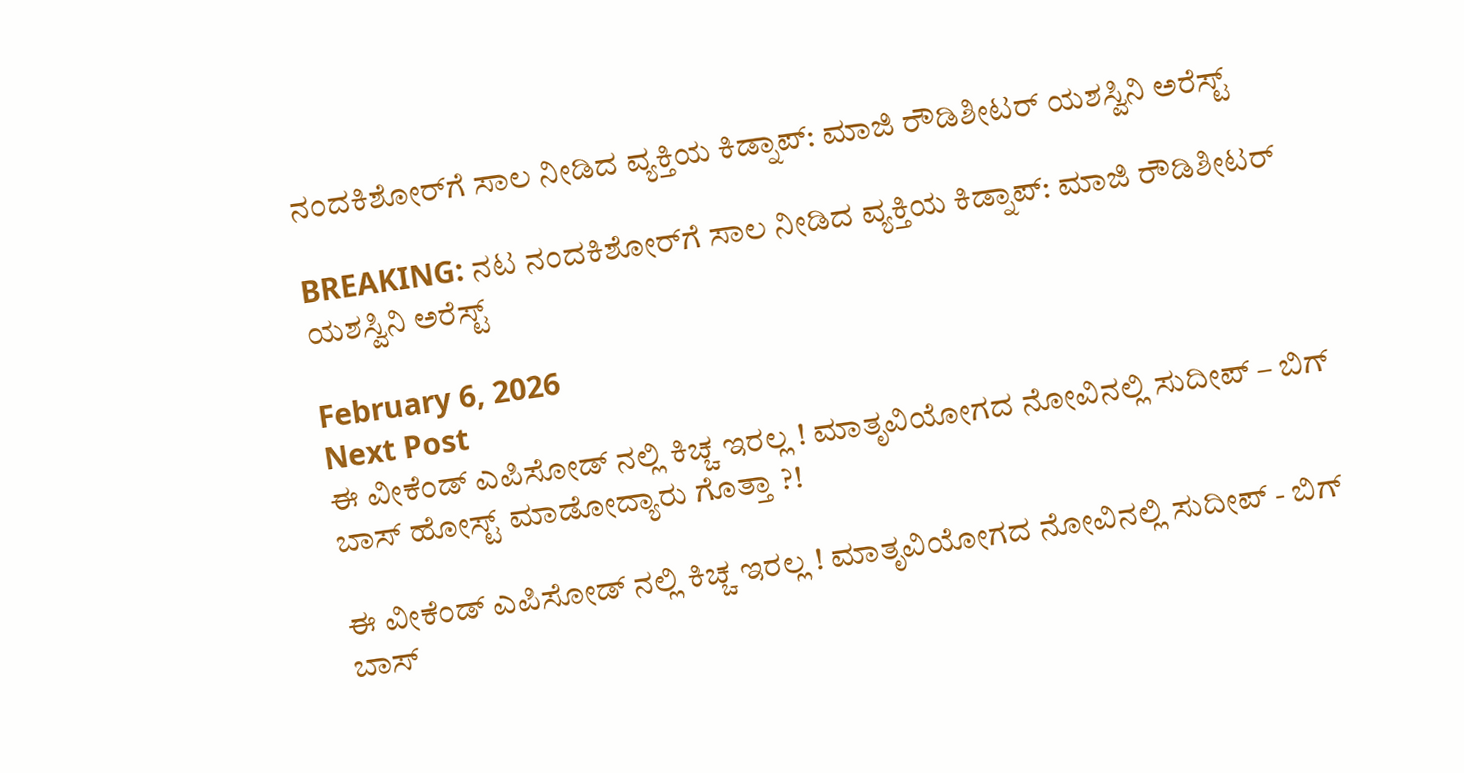ನಂದಕಿಶೋರ್‌ಗೆ ಸಾಲ ನೀಡಿದ ವ್ಯಕ್ತಿಯ ಕಿಡ್ನಾಪ್‌: ಮಾಜಿ ರೌಡಿಶೀಟರ್ ಯಶಸ್ವಿನಿ ಅರೆಸ್ಟ್‌

BREAKING: ನಟ ನಂದಕಿಶೋರ್‌ಗೆ ಸಾಲ ನೀಡಿದ ವ್ಯಕ್ತಿಯ ಕಿಡ್ನಾಪ್‌: ಮಾಜಿ ರೌಡಿಶೀಟರ್ ಯಶಸ್ವಿನಿ ಅರೆಸ್ಟ್‌

February 6, 2026
Next Post
ಈ ವೀಕೆಂಡ್ ಎಪಿಸೋಡ್ ನಲ್ಲಿ ಕಿಚ್ಚ ಇರಲ್ಲ ! ಮಾತೃವಿಯೋಗದ ನೋವಿನಲ್ಲಿ ಸುದೀಪ್ – ಬಿಗ್ ಬಾಸ್ ಹೋಸ್ಟ್ ಮಾಡೋದ್ಯಾರು ಗೊತ್ತಾ ?!

ಈ ವೀಕೆಂಡ್ ಎಪಿಸೋಡ್ ನಲ್ಲಿ ಕಿಚ್ಚ ಇರಲ್ಲ ! ಮಾತೃವಿಯೋಗದ ನೋವಿನಲ್ಲಿ ಸುದೀಪ್ - ಬಿಗ್ ಬಾಸ್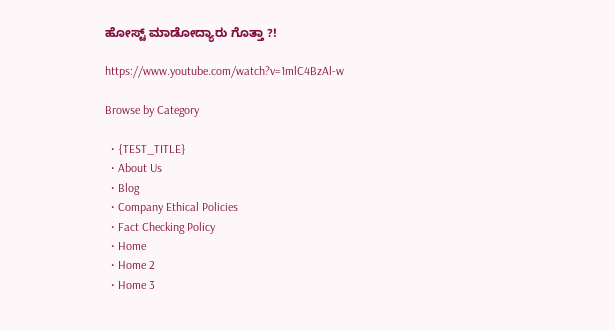ಹೋಸ್ಟ್ ಮಾಡೋದ್ಯಾರು ಗೊತ್ತಾ ?!

https://www.youtube.com/watch?v=1mlC4BzAl-w

Browse by Category

  • {TEST_TITLE}
  • About Us
  • Blog
  • Company Ethical Policies
  • Fact Checking Policy
  • Home
  • Home 2
  • Home 3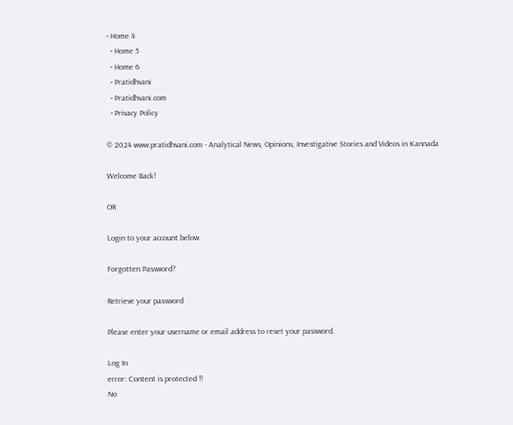• Home 4
  • Home 5
  • Home 6
  • Pratidhvani
  • Pratidhvani.com
  • Privacy Policy

© 2024 www.pratidhvani.com - Analytical News, Opinions, Investigative Stories and Videos in Kannada

Welcome Back!

OR

Login to your account below

Forgotten Password?

Retrieve your password

Please enter your username or email address to reset your password.

Log In
error: Content is protected !!
No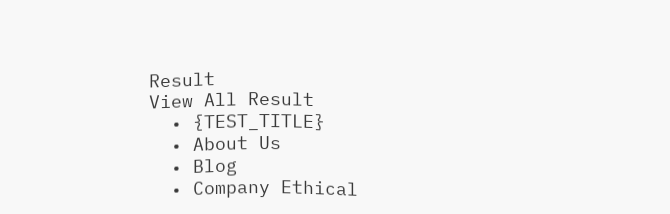Result
View All Result
  • {TEST_TITLE}
  • About Us
  • Blog
  • Company Ethical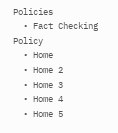Policies
  • Fact Checking Policy
  • Home
  • Home 2
  • Home 3
  • Home 4
  • Home 5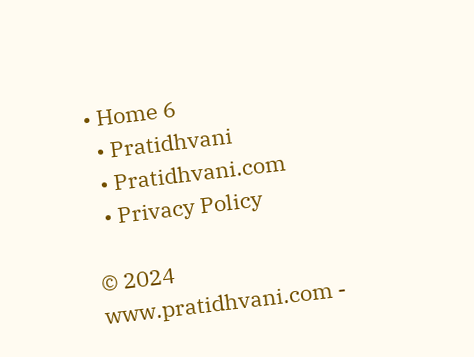• Home 6
  • Pratidhvani
  • Pratidhvani.com
  • Privacy Policy

© 2024 www.pratidhvani.com -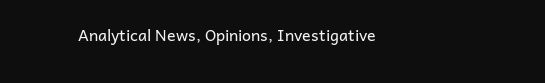Analytical News, Opinions, Investigative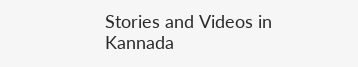Stories and Videos in Kannada